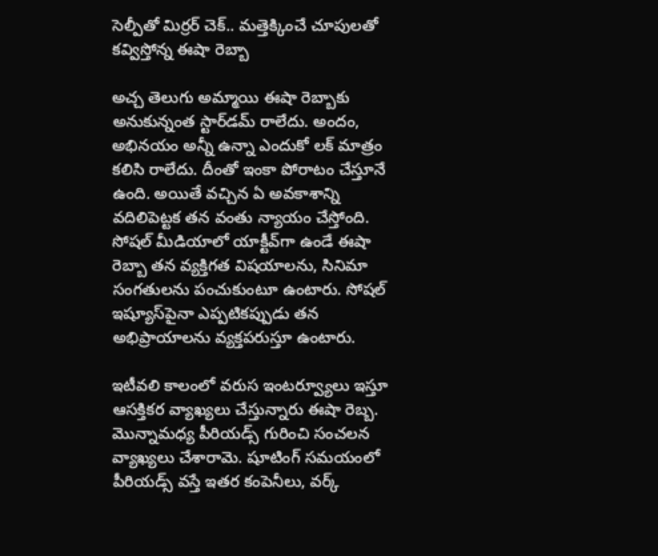సెల్పీతో మిర్రర్ చెక్.. మత్తెక్కించే చూపులతో కవ్విస్తోన్న ఈషా రెబ్బా

అచ్చ తెలుగు అమ్మాయి ఈషా రెబ్బాకు అనుకున్నంత స్టార్‌డమ్ రాలేదు. అందం, అభినయం అన్నీ ఉన్నా ఎందుకో లక్ మాత్రం కలిసి రాలేదు. దీంతో ఇంకా పోరాటం చేస్తూనే ఉంది. అయితే వచ్చిన ఏ అవకాశాన్ని వదిలిపెట్టక తన వంతు న్యాయం చేస్తోంది. సోషల్ మీడియాలో యాక్టీవ్‌గా ఉండే ఈషా రెబ్బా తన వ్యక్తిగత విషయాలను, సినిమా సంగతులను పంచుకుంటూ ఉంటారు. సోషల్ ఇష్యూస్‌పైనా ఎప్పటికప్పుడు తన అభిప్రాయాలను వ్యక్తపరుస్తూ ఉంటారు.

ఇటీవలి కాలంలో వరుస ఇంటర్వ్యూలు ఇస్తూ ఆసక్తికర వ్యాఖ్యలు చేస్తున్నారు ఈషా రెబ్బ. మొన్నామధ్య పీరియడ్స్ గురించి సంచలన వ్యాఖ్యలు చేశారామె. షూటింగ్ సమయంలో పీరియడ్స్ వస్తే ఇతర కంపెనీలు, వర్క్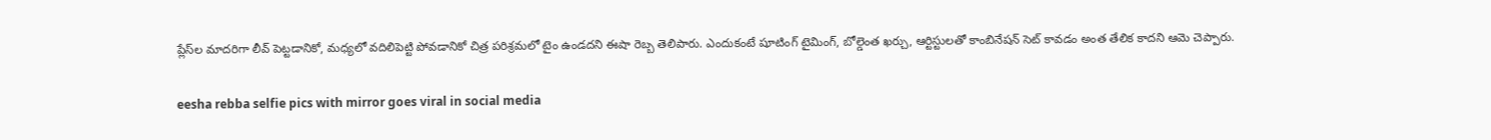ప్లేస్‌ల మాదరిగా లీవ్ పెట్టడానికో, మధ్యలో వదిలిపెట్టి పోవడానికో చిత్ర పరిశ్రమలో టైం ఉండదని ఈషా రెబ్బ తెలిపారు. ఎందుకంటే షూటింగ్ టైమింగ్, బోల్డెంత ఖర్చు, ఆర్టిస్టులతో కాంబినేషన్ సెట్ కావడం అంత తేలిక కాదని ఆమె చెప్పారు.

eesha rebba selfie pics with mirror goes viral in social media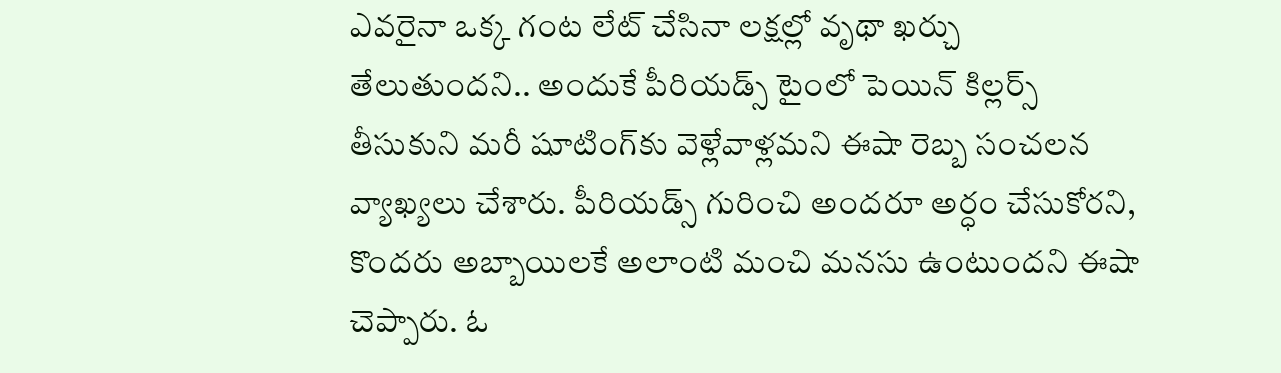ఎవరైనా ఒక్క గంట లేట్ చేసినా లక్షల్లో వృథా ఖర్చు తేలుతుందని.. అందుకే పీరియడ్స్ టైంలో పెయిన్ కిల్లర్స్ తీసుకుని మరీ షూటింగ్‌కు వెళ్లేవాళ్లమని ఈషా రెబ్బ సంచలన వ్యాఖ్యలు చేశారు. పీరియడ్స్ గురించి అందరూ అర్ధం చేసుకోరని, కొందరు అబ్బాయిలకే అలాంటి మంచి మనసు ఉంటుందని ఈషా చెప్పారు. ఓ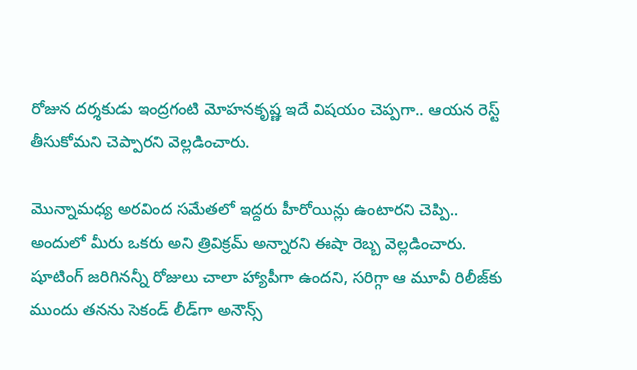రోజున దర్శకుడు ఇంద్రగంటి మోహనకృష్ణ ఇదే విషయం చెప్పగా.. ఆయన రెస్ట్ తీసుకోమని చెప్పారని వెల్లడించారు.

మొన్నామధ్య అరవింద సమేతలో ఇద్దరు హీరోయిన్లు ఉంటారని చెప్పి.. అందులో మీరు ఒకరు అని త్రివిక్రమ్ అన్నారని ఈషా రెబ్బ వెల్లడించారు. షూటింగ్ జరిగినన్నీ రోజులు చాలా హ్యాపీగా ఉందని, సరిగ్గా ఆ మూవీ రిలీజ్‌కు ముందు తనను సెకండ్ లీడ్‌గా అనౌన్స్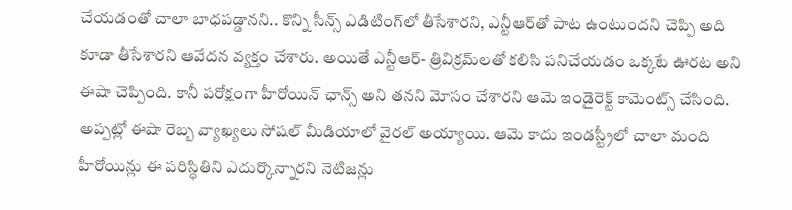చేయడంతో చాలా బాధపడ్డానని.. కొన్ని సీన్స్ ఎడిటింగ్‌లో తీసేశారని, ఎన్టీఆర్‌తో పాట ఉంటుందని చెప్పి అది కూడా తీసేశారని ఆవేదన వ్యక్తం చేశారు. అయితే ఎన్టీఆర్- త్రివిక్రమ్‌లతో కలిసి పనిచేయడం ఒక్కటే ఊరట అని ఈషా చెప్పింది. కానీ పరోక్షంగా హీరోయిన్ ఛాన్స్ అని తనని మోసం చేశారని ఆమె ఇండైరెక్ట్ కామెంట్స్ చేసింది. అప్పట్లో ఈషా రెబ్బ వ్యాఖ్యలు సోషల్ మీడియాలో వైరల్ అయ్యాయి. ఆమె కాదు ఇండస్ట్రీలో చాలా మంది హీరోయిన్లు ఈ పరిస్ధితిని ఎదుర్కొన్నారని నెటిజన్లు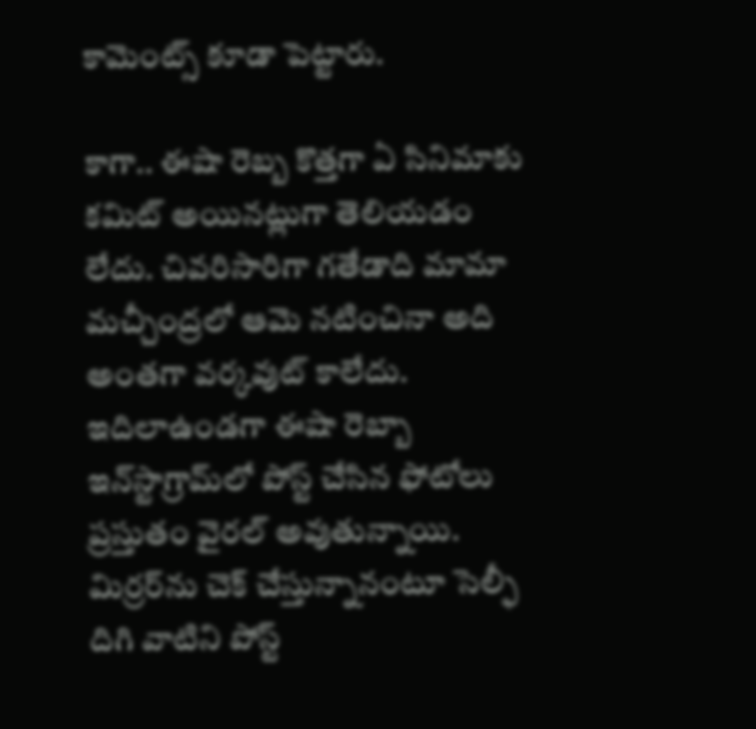కామెంట్స్ కూడా పెట్టారు.

కాగా.. ఈషా రెబ్బ కొత్తగా ఏ సినిమాకు కమిట్ అయినట్లుగా తెలియడం లేదు. చివరిసారిగా గతేడాది మామా మచ్చీంద్రలో ఆమె నటించినా అది అంతగా వర్కవుట్ కాలేదు. ఇదిలాఉండగా ఈషా రెబ్బా ఇన్‌స్టాగ్రామ్‌లో పోస్ట్ చేసిన ఫోటోలు ప్రస్తుతం వైరల్ అవుతున్నాయి. మిర్రర్‌ను చెక్ చేస్తున్నానంటూ సెల్ఫీ దిగి వాటిని పోస్ట్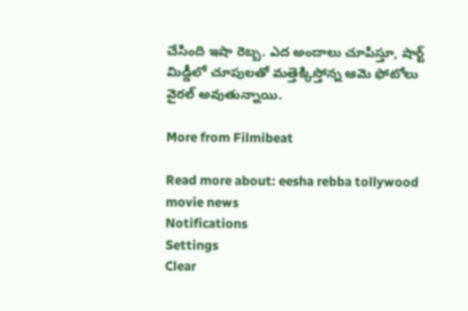చేసింది ఇషా రెబ్బ. ఎద అందాలు చూపిస్తూ, షార్ట్ మిడ్డీలో చూపులతో మత్తెక్కిస్తోన్న ఆమె ఫోటోలు వైరల్ అవుతున్నాయి.

More from Filmibeat

Read more about: eesha rebba tollywood movie news
Notifications
Settings
Clear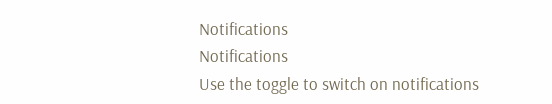Notifications
Notifications
Use the toggle to switch on notifications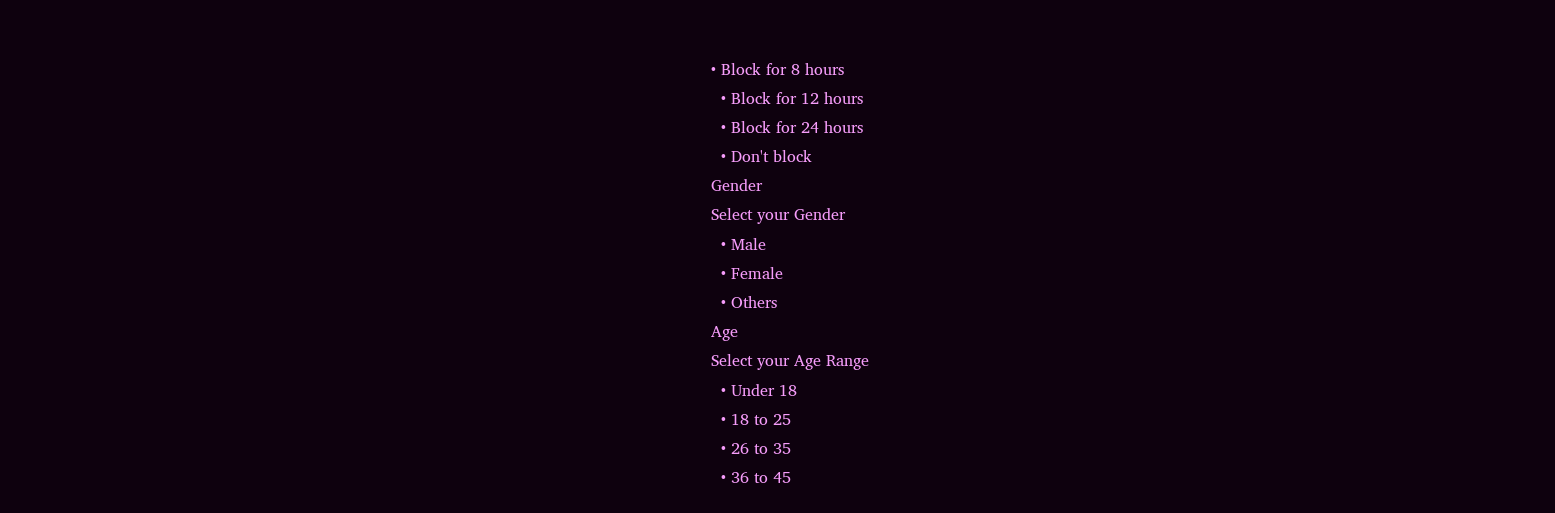• Block for 8 hours
  • Block for 12 hours
  • Block for 24 hours
  • Don't block
Gender
Select your Gender
  • Male
  • Female
  • Others
Age
Select your Age Range
  • Under 18
  • 18 to 25
  • 26 to 35
  • 36 to 45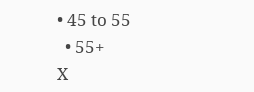• 45 to 55
  • 55+
X